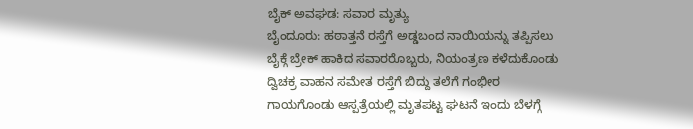ಬೈಕ್ ಅವಘಡ: ಸವಾರ ಮೃತ್ಯು
ಬೈಂದೂರು: ಹಠಾತ್ತನೆ ರಸ್ತೆಗೆ ಅಡ್ಡಬಂದ ನಾಯಿಯನ್ನು ತಪ್ಪಿಸಲು ಬೈಕ್ಗೆ ಬ್ರೇಕ್ ಹಾಕಿದ ಸವಾರರೊಬ್ಬರು, ನಿಯಂತ್ರಣ ಕಳೆದುಕೊಂಡು ದ್ವಿಚಕ್ರ ವಾಹನ ಸಮೇತ ರಸ್ತೆಗೆ ಬಿದ್ದು ತಲೆಗೆ ಗಂಭೀರ ಗಾಯಗೊಂಡು ಆಸ್ಪತ್ರೆಯಲ್ಲಿ ಮೃತಪಟ್ಟ ಘಟನೆ ಇಂದು ಬೆಳಗ್ಗೆ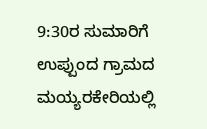9:30ರ ಸುಮಾರಿಗೆ ಉಪ್ಪುಂದ ಗ್ರಾಮದ ಮಯ್ಯರಕೇರಿಯಲ್ಲಿ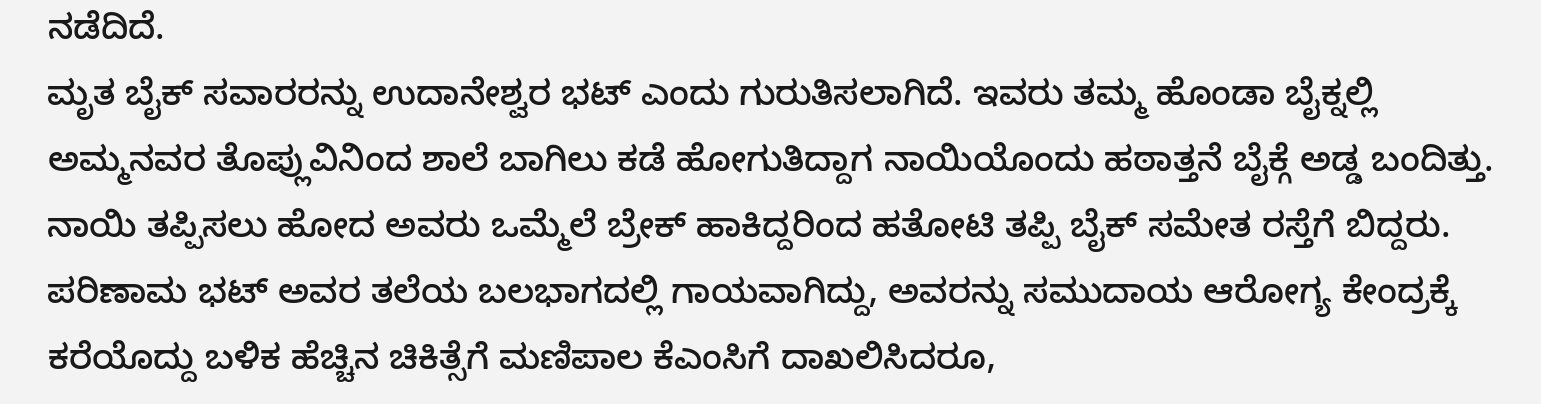ನಡೆದಿದೆ.
ಮೃತ ಬೈಕ್ ಸವಾರರನ್ನು ಉದಾನೇಶ್ವರ ಭಟ್ ಎಂದು ಗುರುತಿಸಲಾಗಿದೆ. ಇವರು ತಮ್ಮ ಹೊಂಡಾ ಬೈಕ್ನಲ್ಲಿ ಅಮ್ಮನವರ ತೊಪ್ಲುವಿನಿಂದ ಶಾಲೆ ಬಾಗಿಲು ಕಡೆ ಹೋಗುತಿದ್ದಾಗ ನಾಯಿಯೊಂದು ಹಠಾತ್ತನೆ ಬೈಕ್ಗೆ ಅಡ್ಡ ಬಂದಿತ್ತು. ನಾಯಿ ತಪ್ಪಿಸಲು ಹೋದ ಅವರು ಒಮ್ಮೆಲೆ ಬ್ರೇಕ್ ಹಾಕಿದ್ದರಿಂದ ಹತೋಟಿ ತಪ್ಪಿ ಬೈಕ್ ಸಮೇತ ರಸ್ತೆಗೆ ಬಿದ್ದರು. ಪರಿಣಾಮ ಭಟ್ ಅವರ ತಲೆಯ ಬಲಭಾಗದಲ್ಲಿ ಗಾಯವಾಗಿದ್ದು, ಅವರನ್ನು ಸಮುದಾಯ ಆರೋಗ್ಯ ಕೇಂದ್ರಕ್ಕೆ ಕರೆಯೊದ್ದು ಬಳಿಕ ಹೆಚ್ಚಿನ ಚಿಕಿತ್ಸೆಗೆ ಮಣಿಪಾಲ ಕೆಎಂಸಿಗೆ ದಾಖಲಿಸಿದರೂ,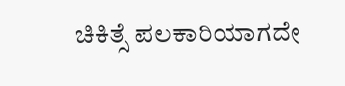ಚಿಕಿತ್ಸೆ ಪಲಕಾರಿಯಾಗದೇ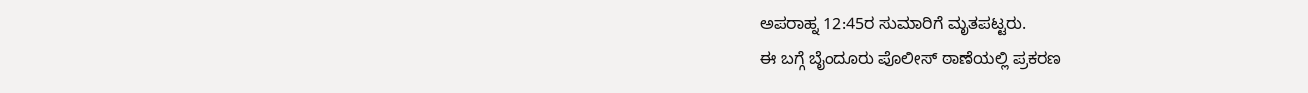ಅಪರಾಹ್ನ 12:45ರ ಸುಮಾರಿಗೆ ಮೃತಪಟ್ಟರು.
ಈ ಬಗ್ಗೆ ಬೈಂದೂರು ಪೊಲೀಸ್ ಠಾಣೆಯಲ್ಲಿ ಪ್ರಕರಣ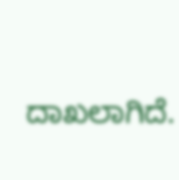ದಾಖಲಾಗಿದೆ.